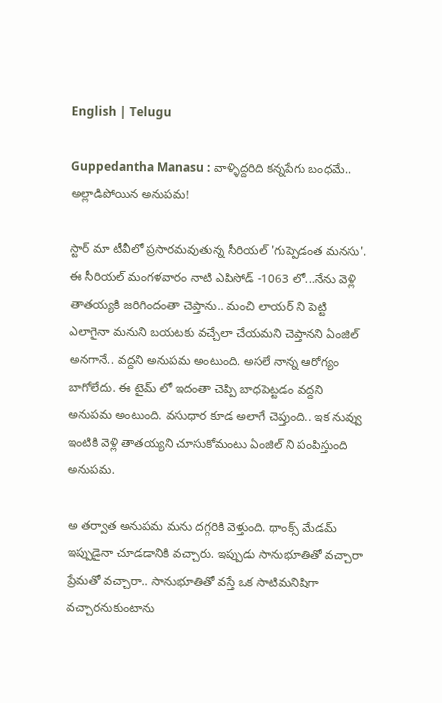English | Telugu

Guppedantha Manasu : వాళ్ళిద్దరిది కన్నపేగు బంధమే.. అల్లాడిపోయిన అనుపమ!

స్టార్ మా టీవీలో ప్రసారమవుతున్న సీరియల్ 'గుప్పెడంత మనసు'. ఈ సీరియల్ మంగళవారం నాటి ఎపిసోడ్ -1063 లో...నేను వెళ్లి తాతయ్యకి జరిగిందంతా చెప్తాను.. మంచి లాయర్ ని పెట్టి ఎలాగైనా మనుని బయటకు వచ్చేలా చేయమని చెప్తానని ఏంజిల్ అనగానే.. వద్దని అనుపమ అంటుంది. అసలే నాన్న ఆరోగ్యం బాగోలేదు. ఈ టైమ్ లో ఇదంతా చెప్పి బాధపెట్టడం వద్దని అనుపమ అంటుంది. వసుధార కూడ అలాగే చెప్తుంది.. ఇక నువ్వు ఇంటికి వెళ్లి తాతయ్యని చూసుకోమంటు ఏంజిల్ ని పంపిస్తుంది అనుపమ.

అ తర్వాత అనుపమ మను దగ్గరికి వెళ్తుంది. థాంక్స్ మేడమ్ ఇప్పుడైనా చూడడానికి వచ్చారు. ఇప్పుడు సానుభూతితో వచ్చారా ప్రేమతో వచ్చారా.. సానుభూతితో వస్తే ఒక సాటిమనిషిగా వచ్చారనుకుంటాను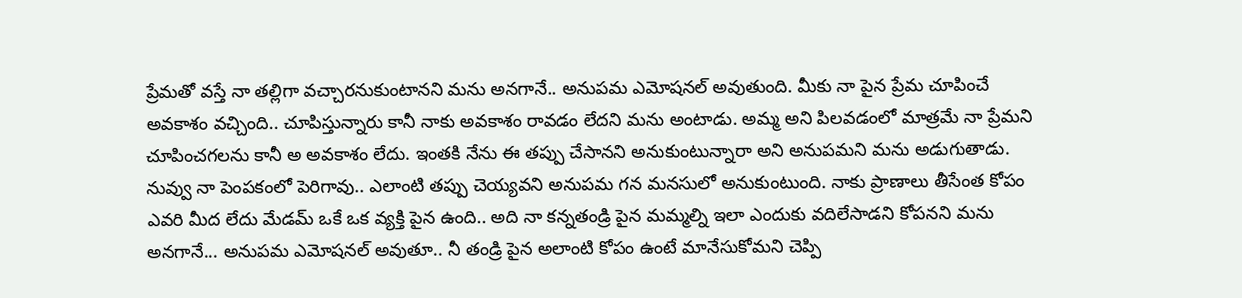ప్రేమతో వస్తే నా తల్లిగా వచ్చారనుకుంటానని మను అనగానే.. అనుపమ ఎమోషనల్ అవుతుంది. మీకు నా పైన ప్రేమ చూపించే అవకాశం వచ్చింది.. చూపిస్తున్నారు కానీ నాకు అవకాశం రావడం లేదని మను అంటాడు. అమ్మ అని పిలవడంలో మాత్రమే నా ప్రేమని చూపించగలను కానీ అ అవకాశం లేదు. ఇంతకి నేను ఈ తప్పు చేసానని అనుకుంటున్నారా అని అనుపమని మను అడుగుతాడు. నువ్వు నా పెంపకంలో పెరిగావు.. ఎలాంటి తప్పు చెయ్యవని అనుపమ గన మనసులో అనుకుంటుంది. నాకు ప్రాణాలు తీసేంత కోపం ఎవరి మీద లేదు మేడమ్ ఒకే ఒక వ్యక్తి పైన ఉంది.. అది నా కన్నతండ్రి పైన మమ్మల్ని ఇలా ఎందుకు వదిలేసాడని కోపనని మను అనగానే... అనుపమ ఎమోషనల్ అవుతూ.. నీ తండ్రి పైన అలాంటి కోపం ఉంటే మానేసుకోమని చెప్పి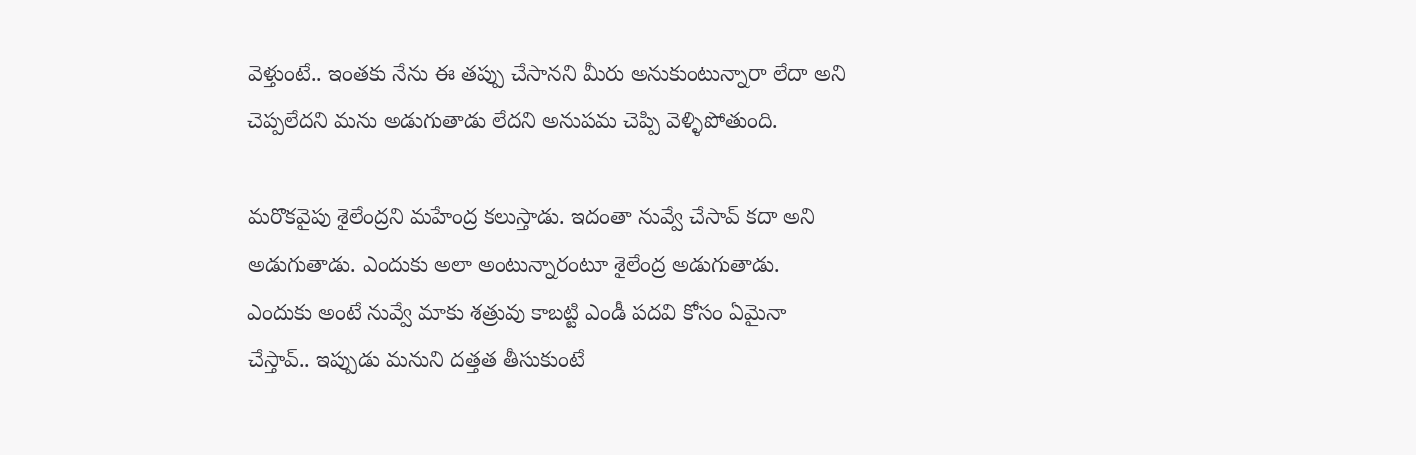వెళ్తుంటే.. ఇంతకు నేను ఈ తప్పు చేసానని మీరు అనుకుంటున్నారా లేదా అని చెప్పలేదని మను అడుగుతాడు లేదని అనుపమ చెప్పి వెళ్ళిపోతుంది.

మరొకవైపు శైలేంద్రని మహేంద్ర కలుస్తాడు. ఇదంతా నువ్వే చేసావ్ కదా అని అడుగుతాడు. ఎందుకు అలా అంటున్నారంటూ శైలేంద్ర అడుగుతాడు. ఎందుకు అంటే నువ్వే మాకు శత్రువు కాబట్టి ఎండీ పదవి కోసం ఏమైనా చేస్తావ్.. ఇప్పుడు మనుని దత్తత తీసుకుంటే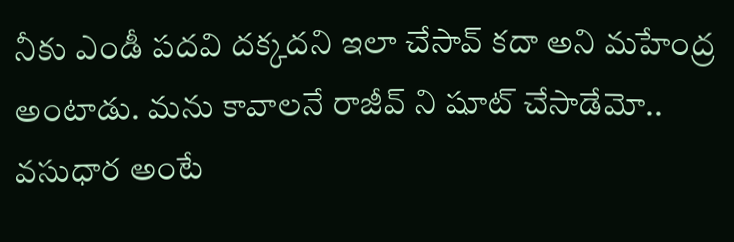నీకు ఎండీ పదవి దక్కదని ఇలా చేసావ్ కదా అని మహేంద్ర అంటాడు. మను కావాలనే రాజీవ్ ని షూట్ చేసాడేమో.. వసుధార అంటే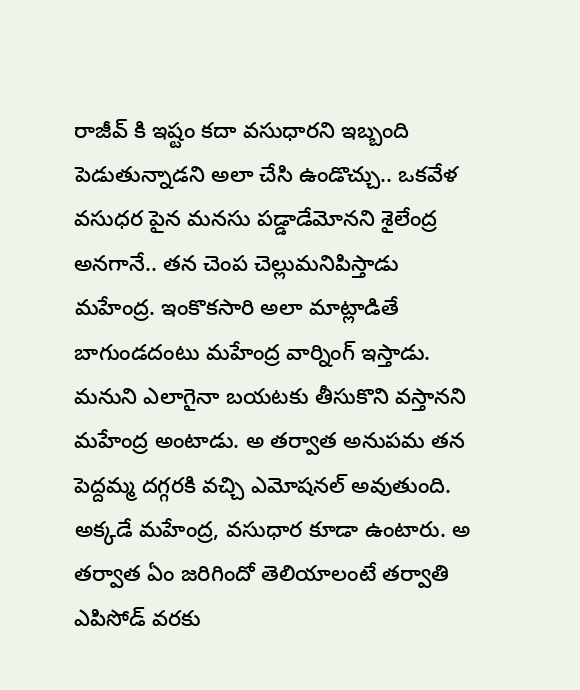రాజీవ్ కి ఇష్టం కదా వసుధారని ఇబ్బంది పెడుతున్నాడని అలా చేసి ఉండొచ్చు.. ఒకవేళ వసుధర పైన మనసు పడ్డాడేమోనని శైలేంద్ర అనగానే.. తన చెంప చెల్లుమనిపిస్తాడు మహేంద్ర. ఇంకొకసారి అలా మాట్లాడితే బాగుండదంటు మహేంద్ర వార్నింగ్ ఇస్తాడు. మనుని ఎలాగైనా బయటకు తీసుకొని వస్తానని మహేంద్ర అంటాడు. అ తర్వాత అనుపమ తన పెద్దమ్మ దగ్గరకి వచ్చి ఎమోషనల్ అవుతుంది. అక్కడే మహేంద్ర, వసుధార కూడా ఉంటారు. అ తర్వాత ఏం జరిగిందో తెలియాలంటే తర్వాతి ఎపిసోడ్ వరకు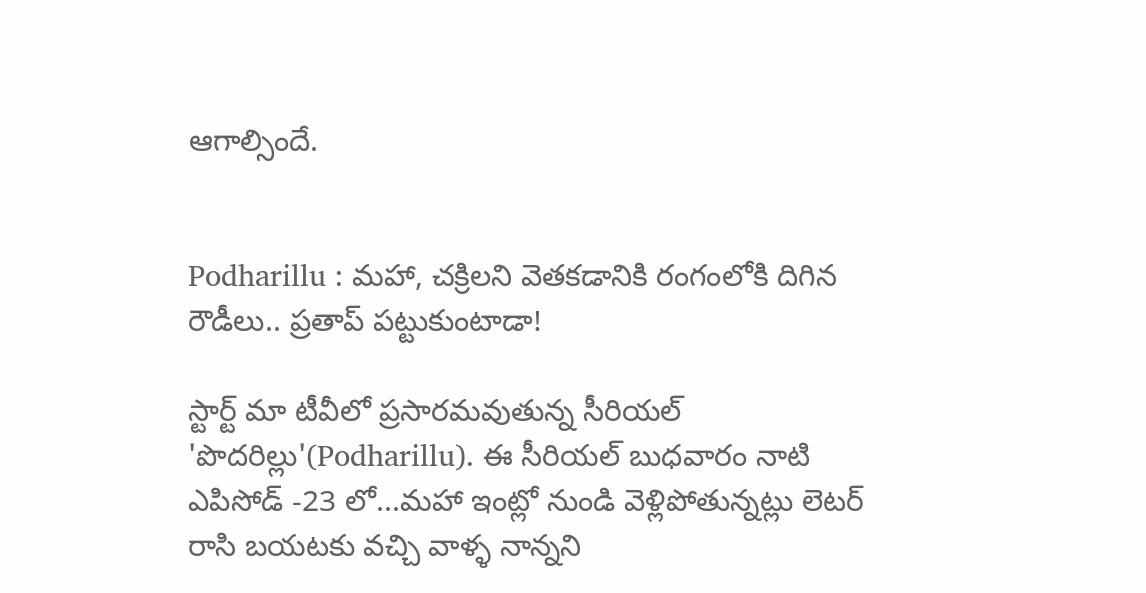ఆగాల్సిందే.


Podharillu : మహా, చక్రిలని వెతకడానికి రంగంలోకి దిగిన రౌడీలు.. ప్రతాప్ పట్టుకుంటాడా!

స్టార్ట్ మా టీవీలో ప్రసారమవుతున్న సీరియల్ 'పొదరిల్లు'(Podharillu). ఈ సీరియల్ బుధవారం నాటి ఎపిసోడ్ -23 లో...మహా ఇంట్లో నుండి వెళ్లిపోతున్నట్లు లెటర్ రాసి బయటకు వచ్చి వాళ్ళ నాన్నని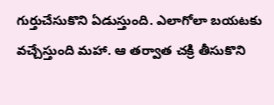గుర్తుచేసుకొని ఏడుస్తుంది. ఎలాగోలా బయటకు వచ్చేస్తుంది మహా. ఆ తర్వాత చక్రి తీసుకొని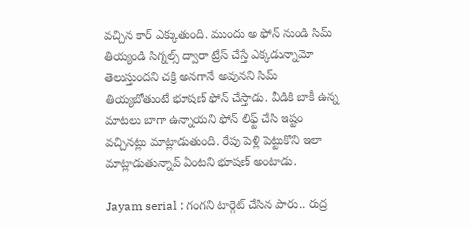వచ్చిన కార్ ఎక్కుతుంది. ముందు అ ఫోన్ నుండి సిమ్ తియ్యండి సిగ్నల్స్ ద్వారా ట్రేస్ చేస్తే ఎక్కడున్నామో తెలుస్తుందని చక్రి అనగానే అవునని సిమ్ తియ్యబోతుంటే భూషణ్ ఫోన్ చేస్తాడు. వీడికి బాకీ ఉన్న మాటలు బాగా ఉన్నాయని ఫోన్ లిఫ్ట్ చేసి ఇష్టం వచ్చినట్లు మాట్లాడుతుంది. రేపు పెళ్లి పెట్టుకొని ఇలా మాట్లాడుతున్నావ్ ఏంటని భూషణ్ అంటాడు.

Jayam serial : గంగని టార్గెట్ చేసిన పారు.. రుద్ర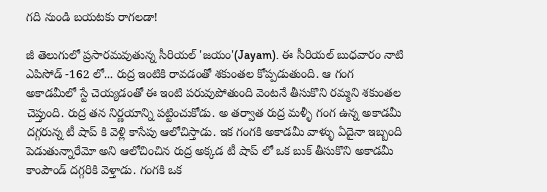గది నుండి బయటకు రాగలడా!

జీ తెలుగులో ప్రసారమవుతున్న సీరియల్ 'జయం'(Jayam). ఈ సీరియల్ బుధవారం నాటి ఎపిసోడ్ -162 లో... రుద్ర ఇంటికి రావడంతో శకుంతల కోప్పడుతుంది. ఆ గంగ అకాడమీలో స్టే చెయ్యడంతో ఈ ఇంటి పరువుపోతుంది వెంటనే తీసుకొని రమ్మని శకుంతల చెప్తుంది. రుద్ర తన నిర్ణయాన్ని పట్టించుకోడు. అ తర్వాత రుద్ర మళ్ళీ గంగ ఉన్న అకాడమీ దగ్గరున్న టీ షాప్ కి వెళ్లి కాసేపు ఆలోచిస్తాడు. ఇక గంగకి అకాడమీ వాళ్ళు ఏదైనా ఇబ్బంది పెడుతున్నారేమో అని ఆలోచించిన రుద్ర అక్కడ టీ షాప్ లో ఒక బుక్ తీసుకొని అకాడమీ కాంపౌండ్ దగ్గరికి వెళ్తాడు. గంగకి ఒక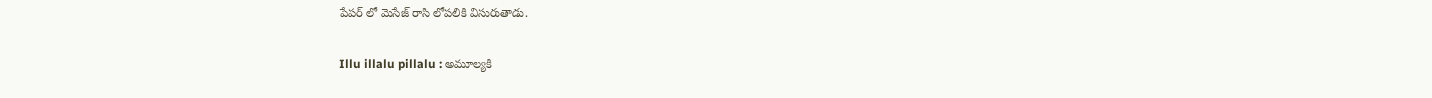పేపర్ లో మెసేజ్ రాసి లోపలికి విసురుతాడు.

Illu illalu pillalu : అమూల్యకి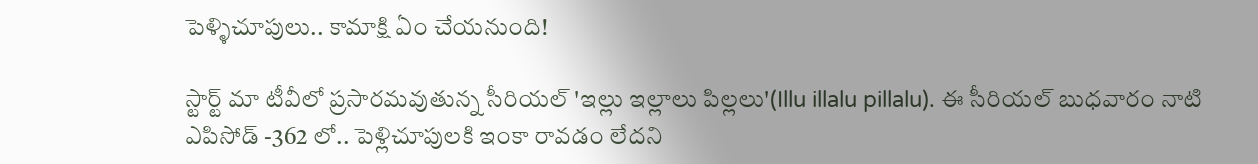పెళ్ళిచూపులు.. కామాక్షి ఏం చేయనుంది!

స్టార్ట్ మా టీవీలో ప్రసారమవుతున్న సీరియల్ 'ఇల్లు ఇల్లాలు పిల్లలు'(Illu illalu pillalu). ఈ సీరియల్ బుధవారం నాటి ఎపిసోడ్ -362 లో.. పెళ్లిచూపులకి ఇంకా రావడం లేదని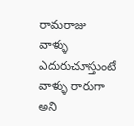రామరాజు వాళ్ళు ఎదురుచూస్తుంటే వాళ్ళు రారుగా అని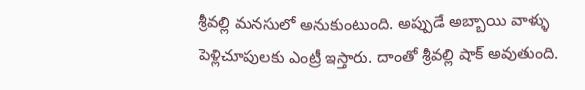శ్రీవల్లి మనసులో అనుకుంటుంది. అప్పుడే అబ్బాయి వాళ్ళు పెళ్లిచూపులకు ఎంట్రీ ఇస్తారు‌. దాంతో శ్రీవల్లి షాక్ అవుతుంది.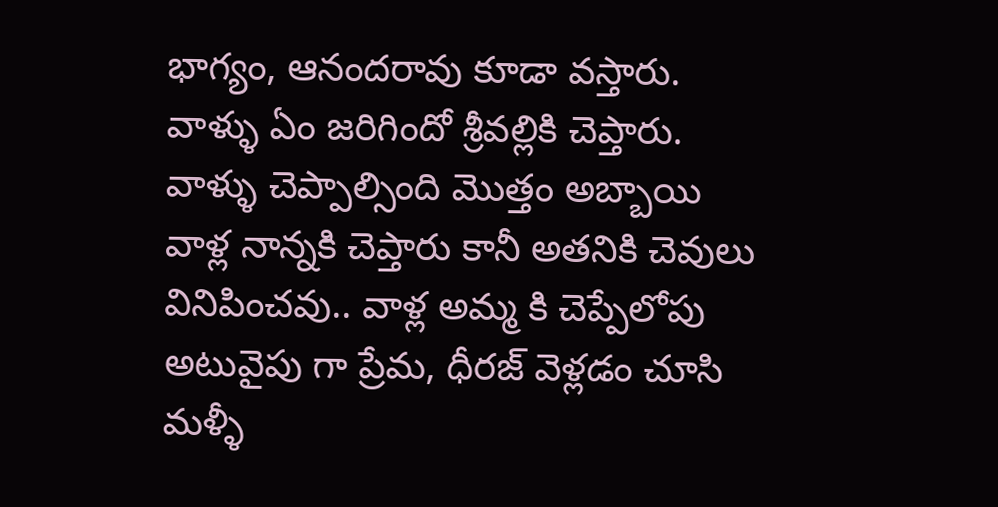భాగ్యం, ఆనందరావు కూడా వస్తారు. వాళ్ళు ఏం జరిగిందో శ్రీవల్లికి చెప్తారు. వాళ్ళు చెప్పాల్సింది మొత్తం అబ్బాయి వాళ్ల నాన్నకి చెప్తారు కానీ అతనికి చెవులు వినిపించవు.. వాళ్ల అమ్మ కి చెప్పేలోపు అటువైపు గా ప్రేమ, ధీరజ్ వెళ్లడం చూసి మళ్ళీ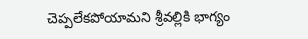చెప్పలేకపోయామని శ్రీవల్లికి భాగ్యం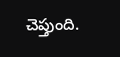చెప్తుంది.